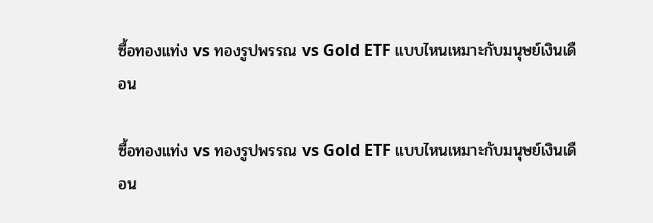ซื้อทองแท่ง vs ทองรูปพรรณ vs Gold ETF แบบไหนเหมาะกับมนุษย์เงินเดือน

ซื้อทองแท่ง vs ทองรูปพรรณ vs Gold ETF แบบไหนเหมาะกับมนุษย์เงินเดือน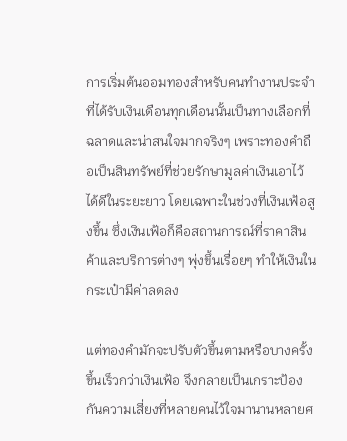การเริ่มต้นออมทองสำหรับคนทำงานประจำที่ได้รับเงินเดือนทุกเดือนนั้นเป็นทางเลือกที่ฉลาดและน่าสนใจมากจริงๆ เพราะทองคำถือเป็นสินทรัพย์ที่ช่วยรักษามูลค่าเงินเอาไว้ได้ดีในระยะยาว โดยเฉพาะในช่วงที่เงินเฟ้อสูงขึ้น ซึ่งเงินเฟ้อก็คือสถานการณ์ที่ราคาสินค้าและบริการต่างๆ พุ่งขึ้นเรื่อยๆ ทำให้เงินในกระเป๋ามีค่าลดลง

แต่ทองคำมักจะปรับตัวขึ้นตามหรือบางครั้งขึ้นเร็วกว่าเงินเฟ้อ จึงกลายเป็นเกราะป้องกันความเสี่ยงที่หลายคนไว้ใจมานานหลายศ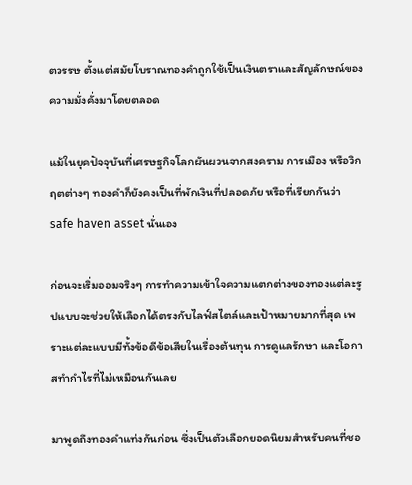ตวรรษ ตั้งแต่สมัยโบราณทองคำถูกใช้เป็นเงินตราและสัญลักษณ์ของความมั่งคั่งมาโดยตลอด

แม้ในยุคปัจจุบันที่เศรษฐกิจโลกผันผวนจากสงคราม การเมือง หรือวิกฤตต่างๆ ทองคำก็ยังคงเป็นที่พักเงินที่ปลอดภัย หรือที่เรียกกันว่า safe haven asset นั่นเอง

ก่อนจะเริ่มออมจริงๆ การทำความเข้าใจความแตกต่างของทองแต่ละรูปแบบจะช่วยให้เลือกได้ตรงกับไลฟ์สไตล์และเป้าหมายมากที่สุด เพราะแต่ละแบบมีทั้งข้อดีข้อเสียในเรื่องต้นทุน การดูแลรักษา และโอกาสทำกำไรที่ไม่เหมือนกันเลย

มาพูดถึงทองคำแท่งกันก่อน ซึ่งเป็นตัวเลือกยอดนิยมสำหรับคนที่ชอ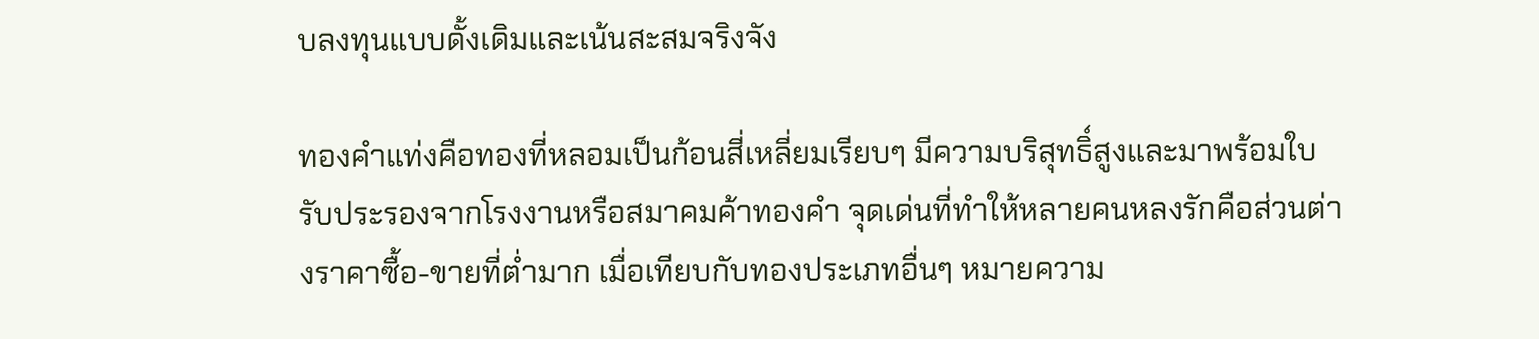บลงทุนแบบดั้งเดิมและเน้นสะสมจริงจัง

ทองคำแท่งคือทองที่หลอมเป็นก้อนสี่เหลี่ยมเรียบๆ มีความบริสุทธิ์สูงและมาพร้อมใบรับประรองจากโรงงานหรือสมาคมค้าทองคำ จุดเด่นที่ทำให้หลายคนหลงรักคือส่วนต่างราคาซื้อ-ขายที่ต่ำมาก เมื่อเทียบกับทองประเภทอื่นๆ หมายความ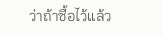ว่าถ้าซื้อไว้แล้ว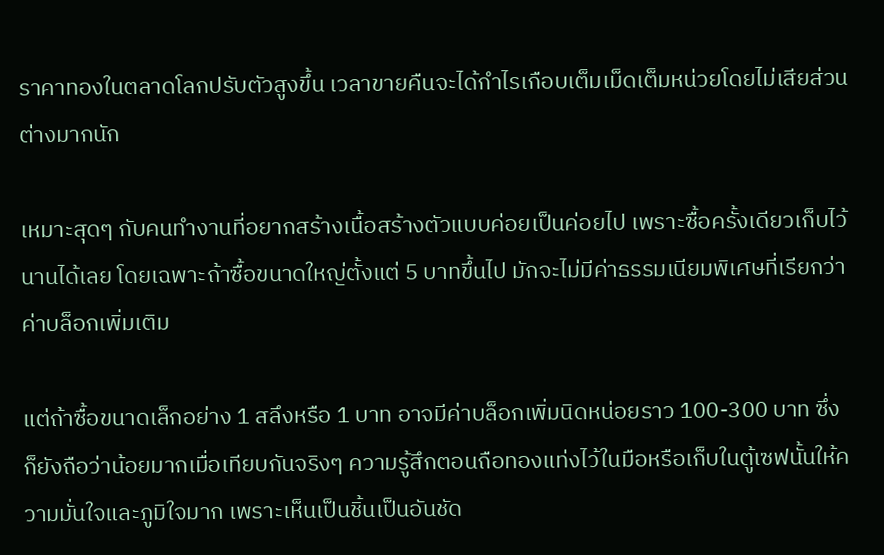ราคาทองในตลาดโลกปรับตัวสูงขึ้น เวลาขายคืนจะได้กำไรเกือบเต็มเม็ดเต็มหน่วยโดยไม่เสียส่วนต่างมากนัก

เหมาะสุดๆ กับคนทำงานที่อยากสร้างเนื้อสร้างตัวแบบค่อยเป็นค่อยไป เพราะซื้อครั้งเดียวเก็บไว้นานได้เลย โดยเฉพาะถ้าซื้อขนาดใหญ่ตั้งแต่ 5 บาทขึ้นไป มักจะไม่มีค่าธรรมเนียมพิเศษที่เรียกว่าค่าบล็อกเพิ่มเติม

แต่ถ้าซื้อขนาดเล็กอย่าง 1 สลึงหรือ 1 บาท อาจมีค่าบล็อกเพิ่มนิดหน่อยราว 100-300 บาท ซึ่งก็ยังถือว่าน้อยมากเมื่อเทียบกันจริงๆ ความรู้สึกตอนถือทองแท่งไว้ในมือหรือเก็บในตู้เซฟนั้นให้ความมั่นใจและภูมิใจมาก เพราะเห็นเป็นชิ้นเป็นอันชัด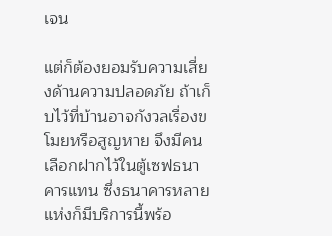เจน

แต่ก็ต้องยอมรับความเสี่ยงด้านความปลอดภัย ถ้าเก็บไว้ที่บ้านอาจกังวลเรื่องขโมยหรือสูญหาย จึงมีคนเลือกฝากไว้ในตู้เซฟธนาคารแทน ซึ่งธนาคารหลายแห่งก็มีบริการนี้พร้อ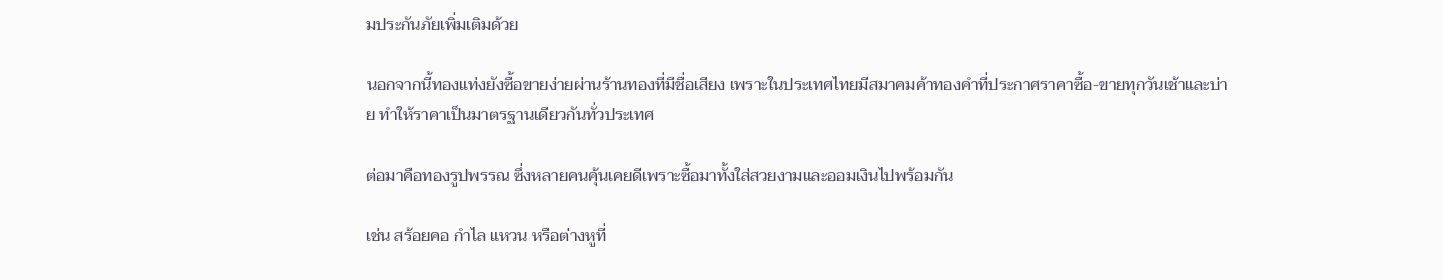มประกันภัยเพิ่มเติมด้วย

นอกจากนี้ทองแท่งยังซื้อขายง่ายผ่านร้านทองที่มีชื่อเสียง เพราะในประเทศไทยมีสมาคมค้าทองคำที่ประกาศราคาซื้อ-ขายทุกวันเช้าและบ่าย ทำให้ราคาเป็นมาตรฐานเดียวกันทั่วประเทศ

ต่อมาคือทองรูปพรรณ ซึ่งหลายคนคุ้นเคยดีเพราะซื้อมาทั้งใส่สวยงามและออมเงินไปพร้อมกัน

เช่น สร้อยคอ กำไล แหวน หรือต่างหูที่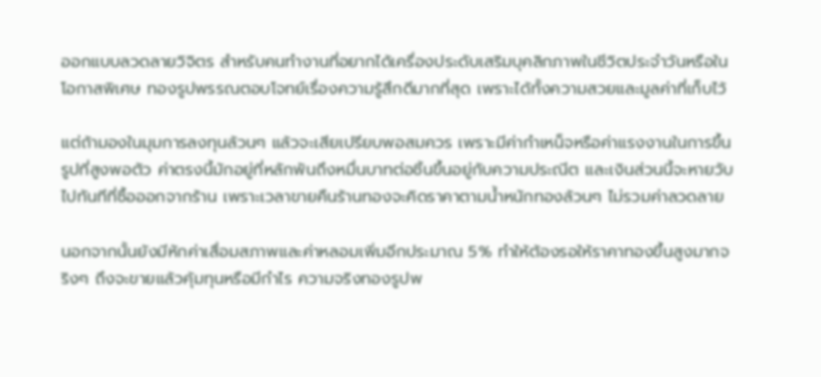ออกแบบลวดลายวิจิตร สำหรับคนทำงานที่อยากได้เครื่องประดับเสริมบุคลิกภาพในชีวิตประจำวันหรือในโอกาสพิเศษ ทองรูปพรรณตอบโจทย์เรื่องความรู้สึกดีมากที่สุด เพราะได้ทั้งความสวยและมูลค่าที่เก็บไว้

แต่ถ้ามองในมุมการลงทุนล้วนๆ แล้วจะเสียเปรียบพอสมควร เพราะมีค่ากำเหน็จหรือค่าแรงงานในการขึ้นรูปที่สูงพอตัว ค่าตรงนี้มักอยู่ที่หลักพันถึงหมื่นบาทต่อชิ้นขึ้นอยู่กับความประณีต และเงินส่วนนี้จะหายวับไปทันทีที่ซื้อออกจากร้าน เพราะเวลาขายคืนร้านทองจะคิดราคาตามน้ำหนักทองล้วนๆ ไม่รวมค่าลวดลาย

นอกจากนั้นยังมีหักค่าเสื่อมสภาพและค่าหลอมเพิ่มอีกประมาณ 5% ทำให้ต้องรอให้ราคาทองขึ้นสูงมากจริงๆ ถึงจะขายแล้วคุ้มทุนหรือมีกำไร ความจริงทองรูปพ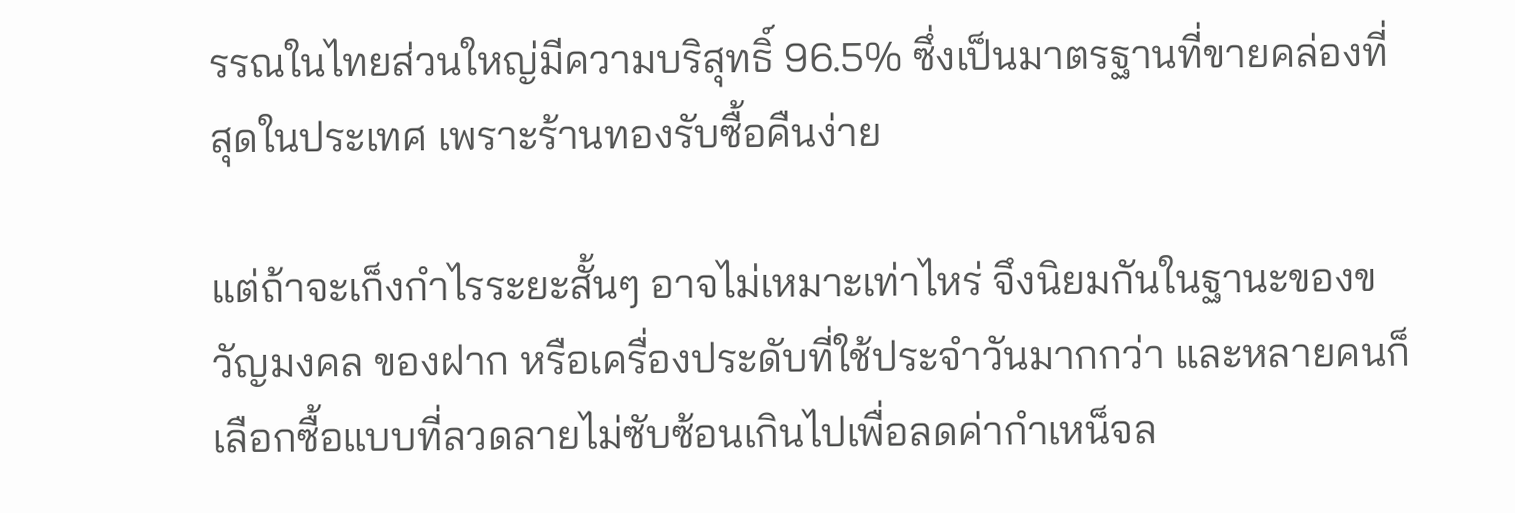รรณในไทยส่วนใหญ่มีความบริสุทธิ์ 96.5% ซึ่งเป็นมาตรฐานที่ขายคล่องที่สุดในประเทศ เพราะร้านทองรับซื้อคืนง่าย

แต่ถ้าจะเก็งกำไรระยะสั้นๆ อาจไม่เหมาะเท่าไหร่ จึงนิยมกันในฐานะของขวัญมงคล ของฝาก หรือเครื่องประดับที่ใช้ประจำวันมากกว่า และหลายคนก็เลือกซื้อแบบที่ลวดลายไม่ซับซ้อนเกินไปเพื่อลดค่ากำเหน็จล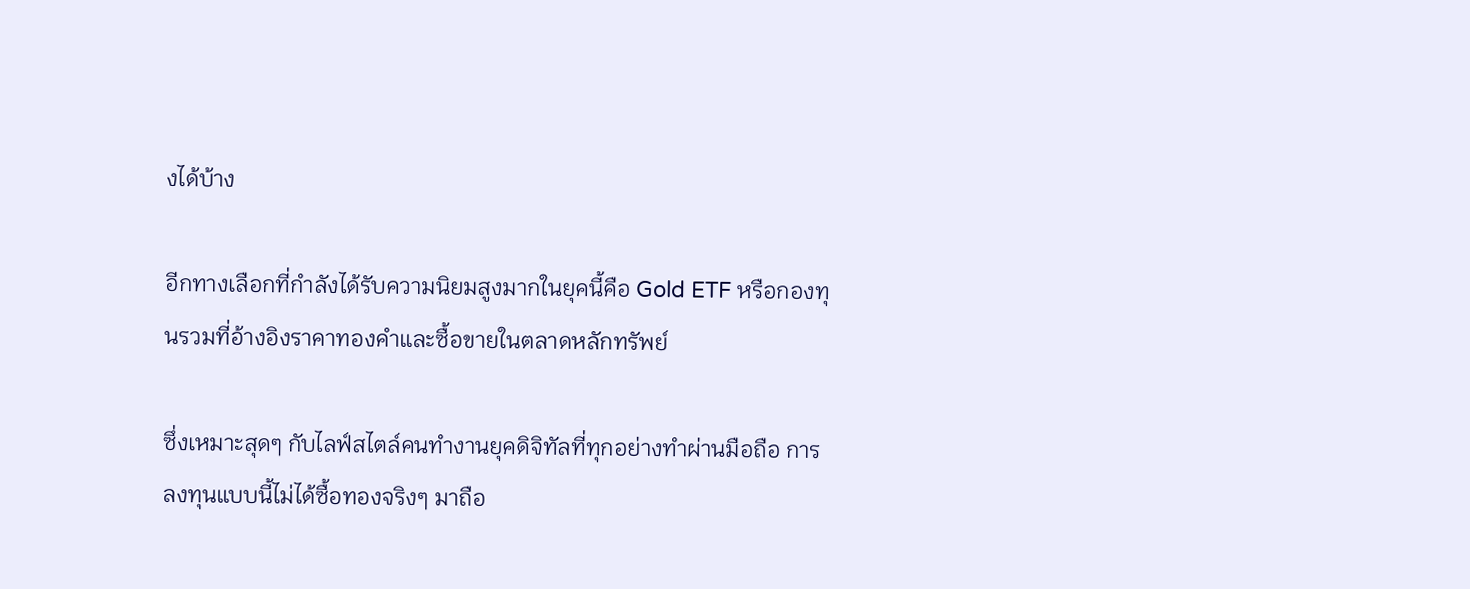งได้บ้าง

อีกทางเลือกที่กำลังได้รับความนิยมสูงมากในยุคนี้คือ Gold ETF หรือกองทุนรวมที่อ้างอิงราคาทองคำและซื้อขายในตลาดหลักทรัพย์

ซึ่งเหมาะสุดๆ กับไลฟ์สไตล์คนทำงานยุคดิจิทัลที่ทุกอย่างทำผ่านมือถือ การลงทุนแบบนี้ไม่ได้ซื้อทองจริงๆ มาถือ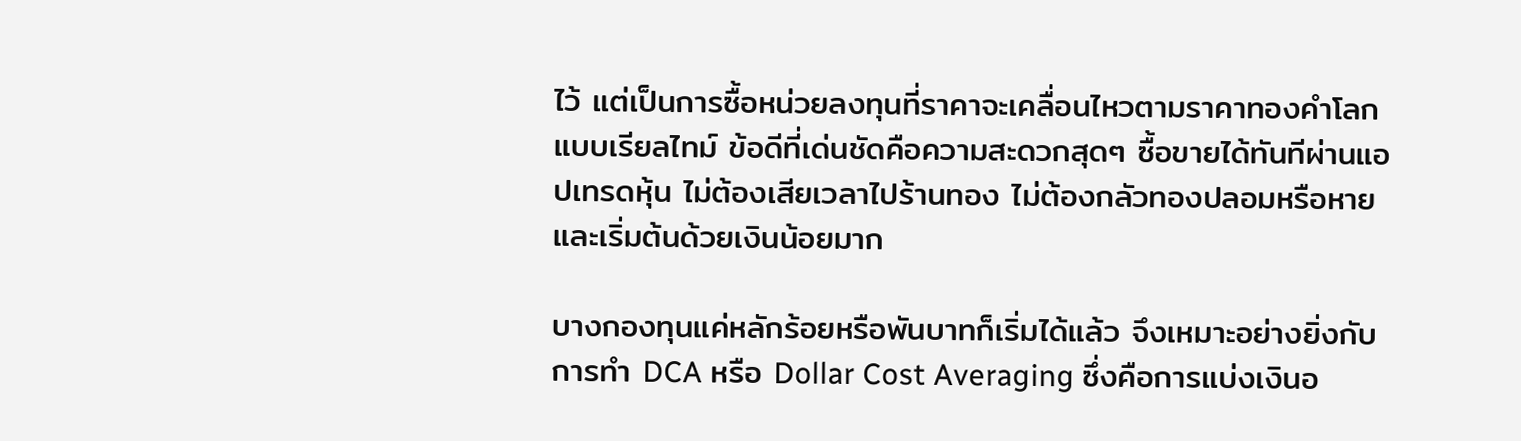ไว้ แต่เป็นการซื้อหน่วยลงทุนที่ราคาจะเคลื่อนไหวตามราคาทองคำโลกแบบเรียลไทม์ ข้อดีที่เด่นชัดคือความสะดวกสุดๆ ซื้อขายได้ทันทีผ่านแอปเทรดหุ้น ไม่ต้องเสียเวลาไปร้านทอง ไม่ต้องกลัวทองปลอมหรือหาย และเริ่มต้นด้วยเงินน้อยมาก

บางกองทุนแค่หลักร้อยหรือพันบาทก็เริ่มได้แล้ว จึงเหมาะอย่างยิ่งกับการทำ DCA หรือ Dollar Cost Averaging ซึ่งคือการแบ่งเงินอ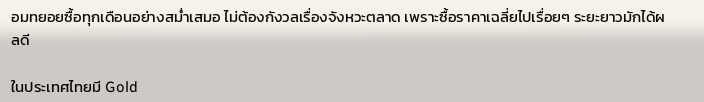อมทยอยซื้อทุกเดือนอย่างสม่ำเสมอ ไม่ต้องกังวลเรื่องจังหวะตลาด เพราะซื้อราคาเฉลี่ยไปเรื่อยๆ ระยะยาวมักได้ผลดี

ในประเทศไทยมี Gold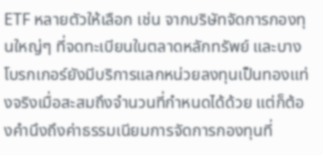ETF หลายตัวให้เลือก เช่น จากบริษัทจัดการกองทุนใหญ่ๆ ที่จดทะเบียนในตลาดหลักทรัพย์ และบางโบรกเกอร์ยังมีบริการแลกหน่วยลงทุนเป็นทองแท่งจริงเมื่อสะสมถึงจำนวนที่กำหนดได้ด้วย แต่ก็ต้องคำนึงถึงค่าธรรมเนียมการจัดการกองทุนที่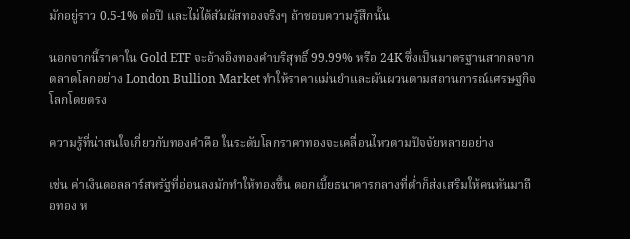มักอยู่ราว 0.5-1% ต่อปี และไม่ได้สัมผัสทองจริงๆ ถ้าชอบความรู้สึกนั้น

นอกจากนี้ราคาใน Gold ETF จะอ้างอิงทองคำบริสุทธิ์ 99.99% หรือ 24K ซึ่งเป็นมาตรฐานสากลจากตลาดโลกอย่าง London Bullion Market ทำให้ราคาแม่นยำและผันผวนตามสถานการณ์เศรษฐกิจโลกโดยตรง

ความรู้ที่น่าสนใจเกี่ยวกับทองคำคือ ในระดับโลกราคาทองจะเคลื่อนไหวตามปัจจัยหลายอย่าง

เช่น ค่าเงินดอลลาร์สหรัฐที่อ่อนลงมักทำให้ทองขึ้น ดอกเบี้ยธนาคารกลางที่ต่ำก็ส่งเสริมให้คนหันมาถือทอง ห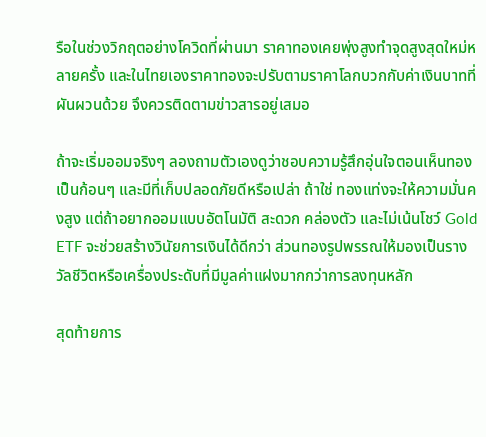รือในช่วงวิกฤตอย่างโควิดที่ผ่านมา ราคาทองเคยพุ่งสูงทำจุดสูงสุดใหม่หลายครั้ง และในไทยเองราคาทองจะปรับตามราคาโลกบวกกับค่าเงินบาทที่ผันผวนด้วย จึงควรติดตามข่าวสารอยู่เสมอ

ถ้าจะเริ่มออมจริงๆ ลองถามตัวเองดูว่าชอบความรู้สึกอุ่นใจตอนเห็นทองเป็นก้อนๆ และมีที่เก็บปลอดภัยดีหรือเปล่า ถ้าใช่ ทองแท่งจะให้ความมั่นคงสูง แต่ถ้าอยากออมแบบอัตโนมัติ สะดวก คล่องตัว และไม่เน้นโชว์ Gold ETF จะช่วยสร้างวินัยการเงินได้ดีกว่า ส่วนทองรูปพรรณให้มองเป็นรางวัลชีวิตหรือเครื่องประดับที่มีมูลค่าแฝงมากกว่าการลงทุนหลัก

สุดท้ายการ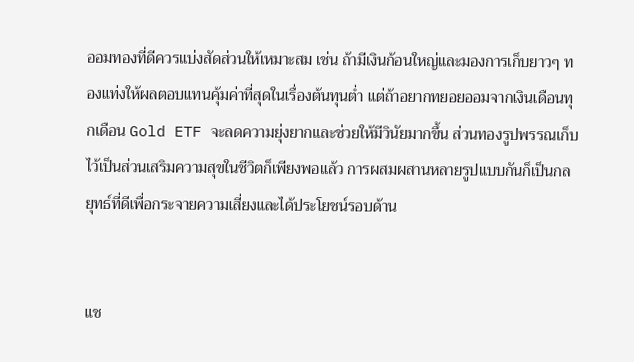ออมทองที่ดีควรแบ่งสัดส่วนให้เหมาะสม เช่น ถ้ามีเงินก้อนใหญ่และมองการเก็บยาวๆ ทองแท่งให้ผลตอบแทนคุ้มค่าที่สุดในเรื่องต้นทุนต่ำ แต่ถ้าอยากทยอยออมจากเงินเดือนทุกเดือน Gold ETF จะลดความยุ่งยากและช่วยให้มีวินัยมากขึ้น ส่วนทองรูปพรรณเก็บไว้เป็นส่วนเสริมความสุขในชีวิตก็เพียงพอแล้ว การผสมผสานหลายรูปแบบกันก็เป็นกลยุทธ์ที่ดีเพื่อกระจายความเสี่ยงและได้ประโยชน์รอบด้าน


แช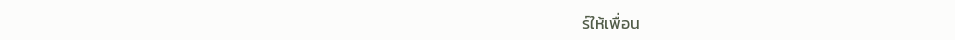ร์ให้เพื่อน